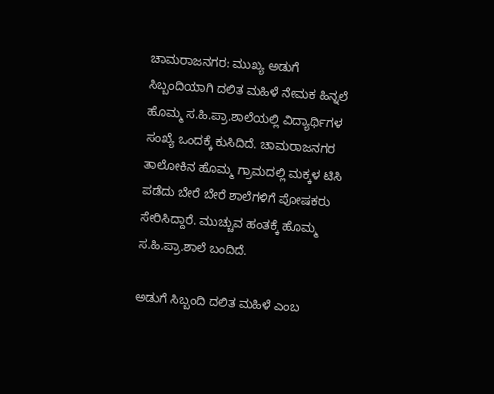ಚಾಮರಾಜನಗರ: ಮುಖ್ಯ ಅಡುಗೆ ಸಿಬ್ಬಂದಿಯಾಗಿ ದಲಿತ ಮಹಿಳೆ ನೇಮಕ ಹಿನ್ನಲೆ ಹೊಮ್ಮ ಸ.ಹಿ.ಪ್ರಾ.ಶಾಲೆಯಲ್ಲಿ ವಿದ್ಯಾರ್ಥಿಗಳ ಸಂಖ್ಯೆ ಒಂದಕ್ಕೆ ಕುಸಿದಿದೆ. ಚಾಮರಾಜನಗರ ತಾಲೋಕಿನ ಹೊಮ್ಮ ಗ್ರಾಮದಲ್ಲಿ ಮಕ್ಕಳ ಟಿಸಿ ಪಡೆದು ಬೇರೆ ಬೇರೆ ಶಾಲೆಗಳಿಗೆ ಪೋಷಕರು ಸೇರಿಸಿದ್ದಾರೆ. ಮುಚ್ಚುವ ಹಂತಕ್ಕೆ ಹೊಮ್ಮ ಸ.ಹಿ.ಪ್ರಾ.ಶಾಲೆ ಬಂದಿದೆ.

ಅಡುಗೆ ಸಿಬ್ಬಂದಿ ದಲಿತ ಮಹಿಳೆ ಎಂಬ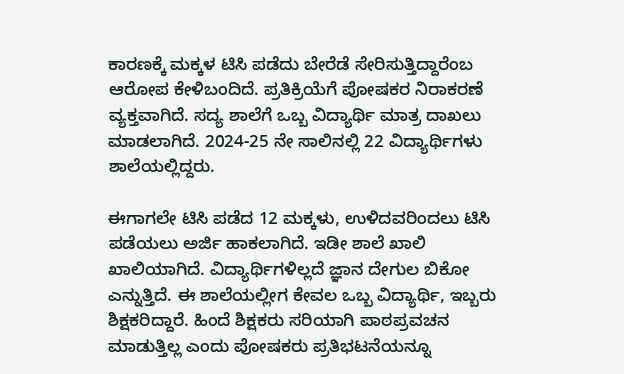ಕಾರಣಕ್ಕೆ ಮಕ್ಕಳ ಟಿ‌ಸಿ ಪಡೆದು ಬೇರೆಡೆ ಸೇರಿಸುತ್ತಿದ್ದಾರೆಂಬ ಆರೋಪ ಕೇಳಿಬಂದಿದೆ. ಪ್ರತಿಕ್ರಿಯೆಗೆ ಪೋಷಕರ ನಿರಾಕರಣೆ ವ್ಯಕ್ತವಾಗಿದೆ. ಸದ್ಯ ಶಾಲೆಗೆ ಒಬ್ಬ ವಿದ್ಯಾರ್ಥಿ ಮಾತ್ರ ದಾಖಲು ಮಾಡಲಾಗಿದೆ. 2024-25 ನೇ ಸಾಲಿನಲ್ಲಿ 22 ವಿದ್ಯಾರ್ಥಿಗಳು ಶಾಲೆಯಲ್ಲಿದ್ದರು.

ಈಗಾಗಲೇ ಟಿಸಿ ಪಡೆದ 12 ಮಕ್ಕಳು, ಉಳಿದವರಿಂದಲು ಟಿಸಿ ಪಡೆಯಲು ಅರ್ಜಿ ಹಾಕಲಾಗಿದೆ. ಇಡೀ ಶಾಲೆ ಖಾಲಿ ಖಾಲಿಯಾಗಿದೆ. ವಿದ್ಯಾರ್ಥಿಗಳಿಲ್ಲದೆ ಜ್ಞಾನ ದೇಗುಲ ಬಿಕೋ ಎನ್ನುತ್ತಿದೆ. ಈ ಶಾಲೆಯಲ್ಲೀಗ ಕೇವಲ ಒಬ್ಬ ವಿದ್ಯಾರ್ಥಿ, ಇಬ್ಬರು ಶಿಕ್ಷಕರಿದ್ದಾರೆ. ಹಿಂದೆ‌ ಶಿಕ್ಷಕರು ಸರಿಯಾಗಿ‌ ಪಾಠಪ್ರವಚನ ಮಾಡುತ್ತಿಲ್ಲ ಎಂದು ಪೋಷಕರು ಪ್ರತಿಭಟನೆಯನ್ನೂ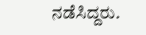ನಡೆಸಿದ್ದರು.